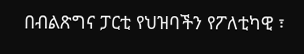በብልጽግና ፓርቲ የህዝባችን የፖለቲካዊ ፣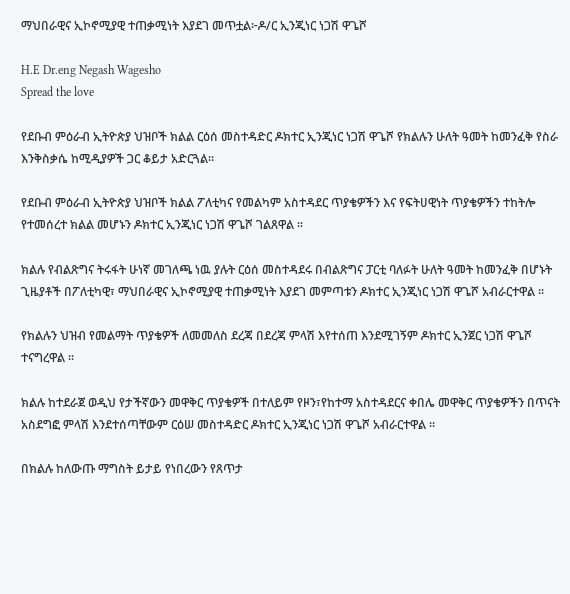ማህበራዊና ኢኮኖሚያዊ ተጠቃሚነት እያደገ መጥቷል፦ዶ/ር ኢንጂነር ነጋሽ ዋጌሾ

H.E Dr.eng Negash Wagesho
Spread the love

የደቡብ ምዕራብ ኢትዮጵያ ህዝቦች ክልል ርዕሰ መስተዳድር ዶክተር ኢንጂነር ነጋሽ ዋጌሾ የክልሉን ሁለት ዓመት ከመንፈቅ የስራ እንቅስቃሴ ከሚዲያዎች ጋር ቆይታ አድርጓል።

የደቡብ ምዕራብ ኢትዮጵያ ህዝቦች ክልል ፖለቲካና የመልካም አስተዳደር ጥያቄዎችን እና የፍትሀዊነት ጥያቄዎችን ተከትሎ የተመሰረተ ክልል መሆኑን ዶክተር ኢንጂነር ነጋሽ ዋጌሾ ገልጸዋል ፡፡

ክልሉ የብልጽግና ትሩፋት ሁነኛ መገለጫ ነዉ ያሉት ርዕሰ መስተዳደሩ በብልጽግና ፓርቲ ባለፉት ሁለት ዓመት ከመንፈቅ በሆኑት ጊዜያቶች በፖለቲካዊ፣ ማህበራዊና ኢኮኖሚያዊ ተጠቃሚነት እያደገ መምጣቱን ዶክተር ኢንጂነር ነጋሽ ዋጌሾ አብራርተዋል ፡፡

የክልሉን ህዝብ የመልማት ጥያቄዎች ለመመለስ ደረጃ በደረጃ ምላሽ እየተሰጠ እንደሚገኝም ዶክተር ኢንጀር ነጋሽ ዋጌሾ ተናግረዋል ፡፡

ክልሉ ከተደራጀ ወዲህ የታችኛውን መዋቅር ጥያቄዎች በተለይም የዞን፣የከተማ አስተዳደርና ቀበሌ መዋቅር ጥያቄዎችን በጥናት አስደግፎ ምላሽ እንደተሰጣቸውም ርዕሠ መስተዳድር ዶክተር ኢንጂነር ነጋሽ ዋጌሾ አብራርተዋል ፡፡

በክልሉ ከለውጡ ማግስት ይታይ የነበረውን የጸጥታ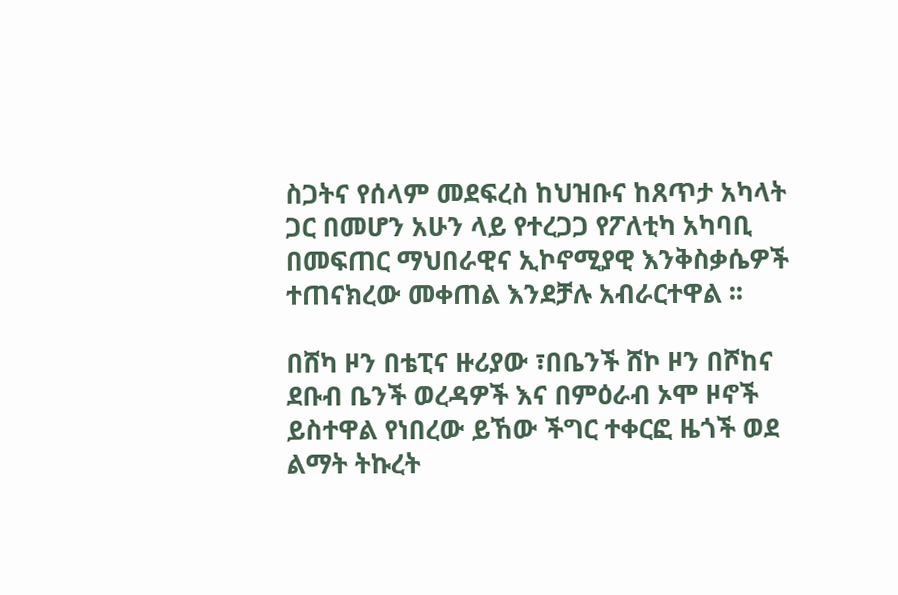ስጋትና የሰላም መደፍረስ ከህዝቡና ከጸጥታ አካላት ጋር በመሆን አሁን ላይ የተረጋጋ የፖለቲካ አካባቢ በመፍጠር ማህበራዊና ኢኮኖሚያዊ እንቅስቃሴዎች ተጠናክረው መቀጠል እንደቻሉ አብራርተዋል ፡፡

በሸካ ዞን በቴፒና ዙሪያው ፣በቤንች ሸኮ ዞን በሾከና ደቡብ ቤንች ወረዳዎች እና በምዕራብ ኦሞ ዞኖች ይስተዋል የነበረው ይኸው ችግር ተቀርፎ ዜጎች ወደ ልማት ትኩረት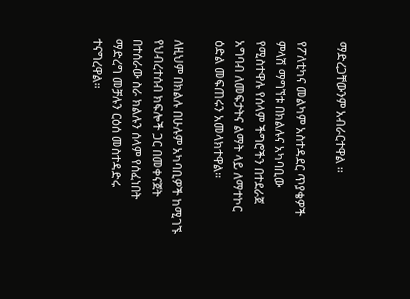ማድረጋቸውንም አብራርተዋል ፡፡

የፖለቲካና መልካም አስተዳደር ጥያቄዎች ምላሽ ማግኘቱ በክልሉና አካባቢው የሚስተዋሉ የሰላም ችግሮችን በተደራጀ አግባብ ለመፍታትና ልማት ላይ ለማተኮር ዕድል መፍጠሩን አመላክተዋል።

ለዚህም በክልሉ በሁሉም አካባቢዎች ከሚገኙ የህብረተሰብ ክፍሎች ጋር በመቀናጀት በተሰራው ስራ ክልሉን ሰላም የሰፈነበት ማድረግ መቻሉን ርዕሰ መስተዳድሩ ተናግረዋል።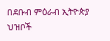በደቡብ ምዕራብ ኢትዮጵያ ህዝቦች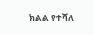ክልል የተሻለ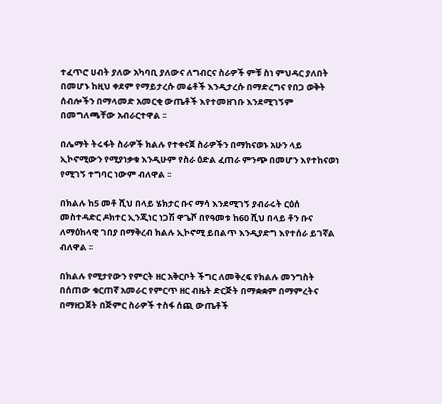ተፈጥሮ ሀብት ያለው አካባቢ ያለውና ለግብርና ስራዎች ምቹ ስነ ምህዳር ያለበት በመሆኑ ከዚህ ቀደም የማይታረሱ መሬቶች እንዲታረሱ በማድረግና የበጋ ወቅት ሰብሎችን በማላመድ አመርቂ ውጤቶች እየተመዘገቡ እንደሚገኝም በመግለጫቸው አብራርተዋል ፡፡

በሌማት ትሩፋት ስራዎች ክልሉ የተቀናጀ ስራዎችን በማከናወኑ አሁን ላይ ኢኮኖሚውን የሚያነቃቁ እንዲሁም የስራ ዕድል ፈጠራ ምንጭ በመሆን እየተከናወነ የሚገኝ ተግባር ነውም ብለዋል ፡፡

በክልሉ ከ5 መቶ ሺህ በላይ ሄክታር ቡና ማሳ እንደሚገኝ ያብራሩት ርዕሰ መስተዳድር ዶክተር ኢንጂነር ነጋሽ ዋጌሾ በየዓመቱ ከ60 ሺህ በላይ ቶን ቡና ለማዕከላዊ ገበያ በማቅረብ ክልሉ ኢኮኖሚ ይበልጥ እንዲያድግ እየተሰራ ይገኛል ብለዋል ፡፡

በክልሉ የሚታየውን የምርት ዘር አቅርቦት ችግር ለመቅረፍ የክልሉ መንግስት በሰጠው ቁርጠኛ አመራር የምርጥ ዘር ብዜት ድርጅት በማቋቋም በማምረትና በማዘጋጀት በጅምር ስራዎች ተስፋ ሰጪ ውጤቶች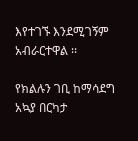እየተገኙ እንደሚገኝም አብራርተዋል ፡፡

የክልሉን ገቢ ከማሳደግ አኳያ በርካታ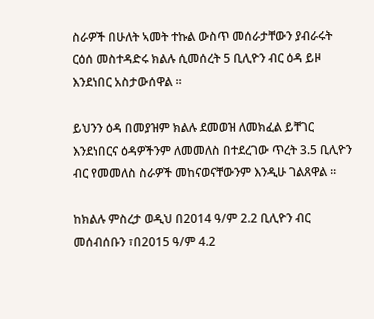ስራዎች በሁለት ኣመት ተኩል ውስጥ መሰራታቸውን ያብራሩት ርዕሰ መስተዳድሩ ክልሉ ሲመሰረት 5 ቢሊዮን ብር ዕዳ ይዞ እንደነበር አስታውሰዋል ፡፡

ይህንን ዕዳ በመያዝም ክልሉ ደመወዝ ለመክፈል ይቸገር እንደነበርና ዕዳዎችንም ለመመለስ በተደረገው ጥረት 3.5 ቢሊዮን ብር የመመለስ ስራዎች መከናወናቸውንም እንዲሁ ገልጸዋል ፡፡

ከክልሉ ምስረታ ወዲህ በ2014 ዓ/ም 2.2 ቢሊዮን ብር መሰብሰቡን ፣በ2015 ዓ/ም 4.2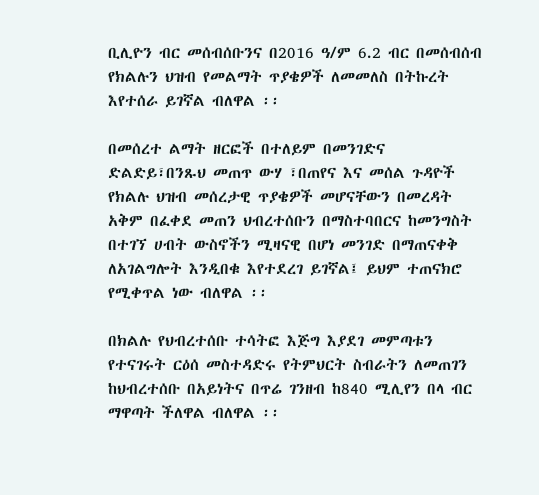ቢሊዮን ብር መሰብሰቡንና በ2016 ዓ/ም 6.2 ብር በመሰብሰብ የክልሉን ህዝብ የመልማት ጥያቄዎች ለመመለስ በትኩረት እየተሰራ ይገኛል ብለዋል ፡፡

በመሰረተ ልማት ዘርፎች በተለይም በመንገድና ድልድይ፣በንጹህ መጠጥ ውሃ ፣በጠየና እና መሰል ጉዳዮች የክልሉ ህዝብ መሰረታዊ ጥያቄዎች መሆናቸውን በመረዳት አቅም በፈቀደ መጠን ህብረተሰቡን በማስተባበርና ከመንግስት በተገኘ ሀብት ውስኖችን ሚዛናዊ በሆነ መንገድ በማጠናቀቅ ለአገልግሎት እንዲበቁ እየተደረገ ይገኛል፤ ይህም ተጠናክሮ የሚቀጥል ነው ብለዋል ፡፡

በክልሉ የህብረተሰቡ ተሳትፎ እጅግ እያደገ መምጣቱን የተናገሩት ርዕሰ መስተዳድሩ የትምህርት ስብራትን ለመጠገን ከህብረተሰቡ በአይነትና በጥሬ ገንዘብ ከ840 ሚሊየን በላ ብር ማዋጣት ችለዋል ብለዋል ፡፡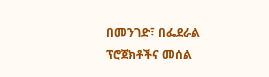በመንገድ፣ በፌደራል ፕሮጀክቶችና መሰል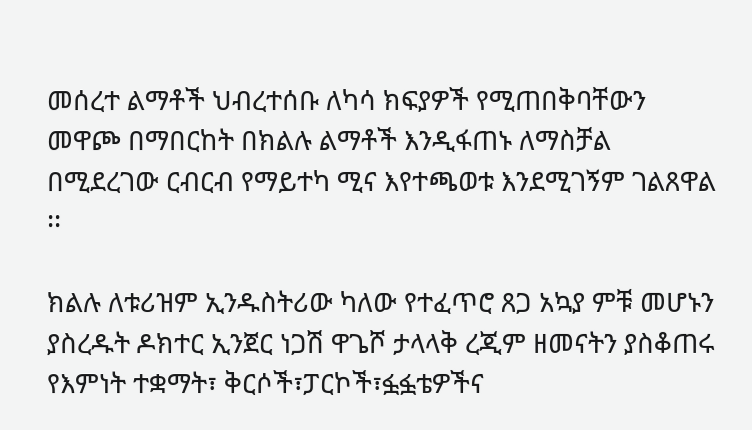መሰረተ ልማቶች ህብረተሰቡ ለካሳ ክፍያዎች የሚጠበቅባቸውን መዋጮ በማበርከት በክልሉ ልማቶች እንዲፋጠኑ ለማስቻል በሚደረገው ርብርብ የማይተካ ሚና እየተጫወቱ እንደሚገኝም ገልጸዋል ፡፡

ክልሉ ለቱሪዝም ኢንዱስትሪው ካለው የተፈጥሮ ጸጋ አኳያ ምቹ መሆኑን ያስረዱት ዶክተር ኢንጀር ነጋሽ ዋጌሾ ታላላቅ ረጂም ዘመናትን ያስቆጠሩ የእምነት ተቋማት፣ ቅርሶች፣ፓርኮች፣ፏፏቴዎችና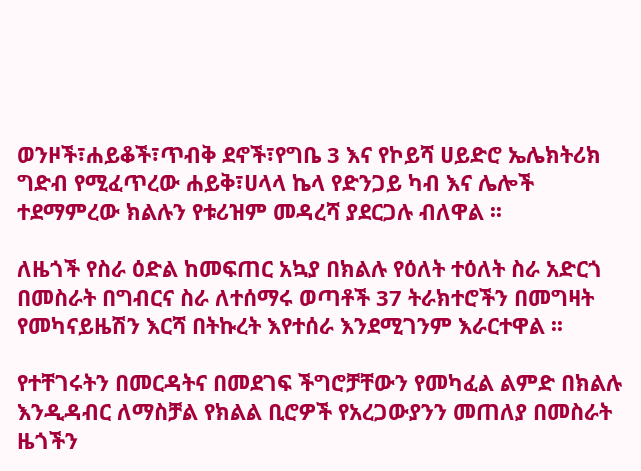ወንዞች፣ሐይቆች፣ጥብቅ ደኖች፣የግቤ 3 እና የኮይሻ ሀይድሮ ኤሌክትሪክ ግድብ የሚፈጥረው ሐይቅ፣ሀላላ ኬላ የድንጋይ ካብ እና ሌሎች ተደማምረው ክልሉን የቱሪዝም መዳረሻ ያደርጋሉ ብለዋል ፡፡

ለዜጎች የስራ ዕድል ከመፍጠር አኳያ በክልሉ የዕለት ተዕለት ስራ አድርጎ በመስራት በግብርና ስራ ለተሰማሩ ወጣቶች 37 ትራክተሮችን በመግዛት የመካናይዜሽን እርሻ በትኩረት እየተሰራ እንደሚገንም እራርተዋል ፡፡

የተቸገሩትን በመርዳትና በመደገፍ ችግሮቻቸውን የመካፈል ልምድ በክልሉ እንዲዳብር ለማስቻል የክልል ቢሮዎች የአረጋውያንን መጠለያ በመስራት ዜጎችን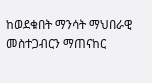ከወደቁበት ማንሳት ማህበራዊ መስተጋብርን ማጠናከር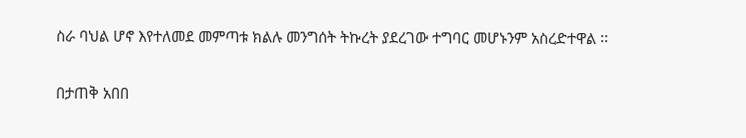ስራ ባህል ሆኖ እየተለመደ መምጣቱ ክልሉ መንግሰት ትኩረት ያደረገው ተግባር መሆኑንም አስረድተዋል ፡፡

በታጠቅ አበበ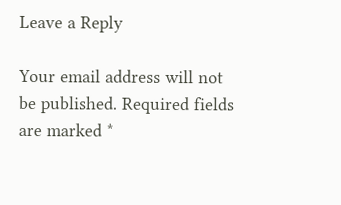Leave a Reply

Your email address will not be published. Required fields are marked *